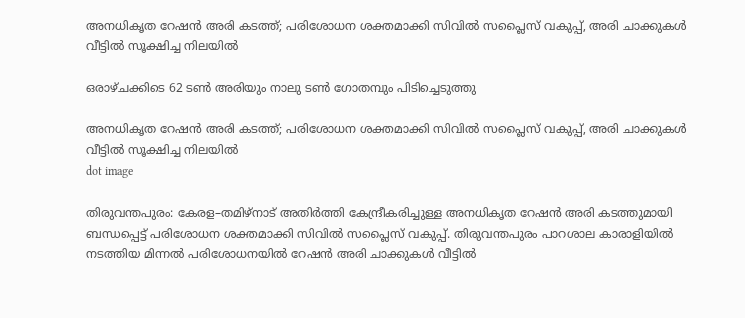അനധികൃത റേഷൻ അരി കടത്ത്; പരിശോധന ശക്തമാക്കി സിവിൽ സപ്ലൈസ് വകുപ്പ്, അരി ചാക്കുകള്‍ വീട്ടില്‍ സൂക്ഷിച്ച നിലയില്‍

ഒരാഴ്ചക്കിടെ 62 ടൺ അരിയും നാലു ടൺ ഗോതമ്പും പിടിച്ചെടുത്തു

അനധികൃത റേഷൻ അരി കടത്ത്; പരിശോധന ശക്തമാക്കി സിവിൽ സപ്ലൈസ് വകുപ്പ്, അരി ചാക്കുകള്‍ വീട്ടില്‍ സൂക്ഷിച്ച നിലയില്‍
dot image

തിരുവന്തപുരം: കേരള–തമിഴ്നാട് അതിർത്തി കേന്ദ്രീകരിച്ചുള്ള അനധികൃത റേഷൻ അരി കടത്തുമായി ബന്ധപ്പെട്ട് പരിശോധന ശക്തമാക്കി സിവിൽ സപ്ലൈസ് വകുപ്പ്. തിരുവന്തപുരം പാറശാല കാരാളിയിൽ നടത്തിയ മിന്നൽ പരിശോധനയില്‍ റേഷന്‍ അരി ചാക്കുകള്‍ വീട്ടില്‍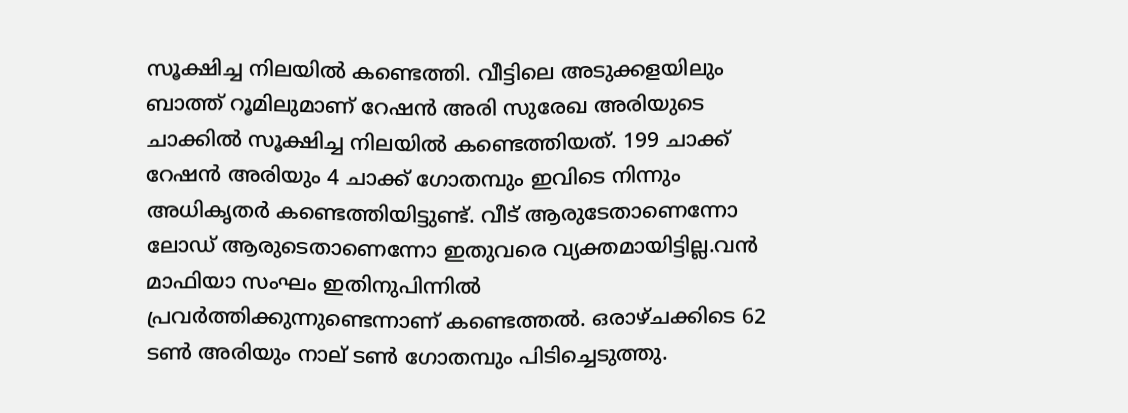സൂക്ഷിച്ച നിലയില്‍ കണ്ടെത്തി. വീട്ടിലെ അടുക്കളയിലും ബാത്ത് റൂമിലുമാണ് റേഷന്‍ അരി സുരേഖ അരിയുടെ ചാക്കില്‍ സൂക്ഷിച്ച നിലയില്‍ കണ്ടെത്തിയത്. 199 ചാക്ക് റേഷന്‍ അരിയും 4 ചാക്ക് ഗോതമ്പും ഇവിടെ നിന്നും അധികൃതര്‍ കണ്ടെത്തിയിട്ടുണ്ട്. വീട് ആരുടേതാണെന്നോ ലോഡ് ആരുടെതാണെന്നോ ഇതുവരെ വ്യക്തമായിട്ടില്ല.വന്‍ മാഫിയാ സംഘം ഇതിനുപിന്നില്‍ പ്രവര്‍ത്തിക്കുന്നുണ്ടെന്നാണ് കണ്ടെത്തല്‍. ഒരാഴ്ചക്കിടെ 62 ടൺ അരിയും നാല് ടൺ ഗോതമ്പും പിടിച്ചെടുത്തു.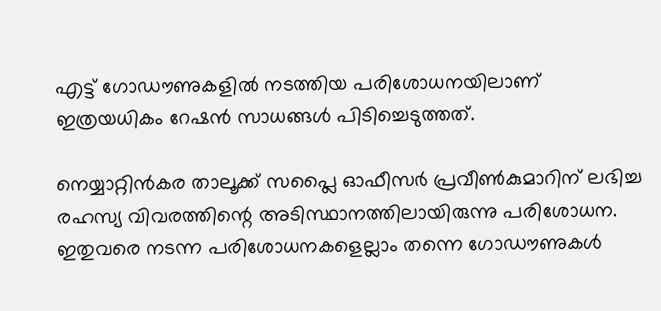എട്ട് ഗോഡൗണുകളിൽ നടത്തിയ പരിശോധനയിലാണ് ഇത്രയധികം റേഷൻ സാധങ്ങൾ പിടിച്ചെടുത്തത്.

നെയ്യാറ്റിന്‍കര താലൂക്ക് സപ്ലൈ ഓഫീസര്‍ പ്രവീണ്‍കുമാറിന് ലഭിച്ച രഹസ്യ വിവരത്തിന്റെ അടിസ്ഥാനത്തിലായിരുന്നു പരിശോധന. ഇതുവരെ നടന്ന പരിശോധനകളെല്ലാം തന്നെ ഗോഡൗണുകൾ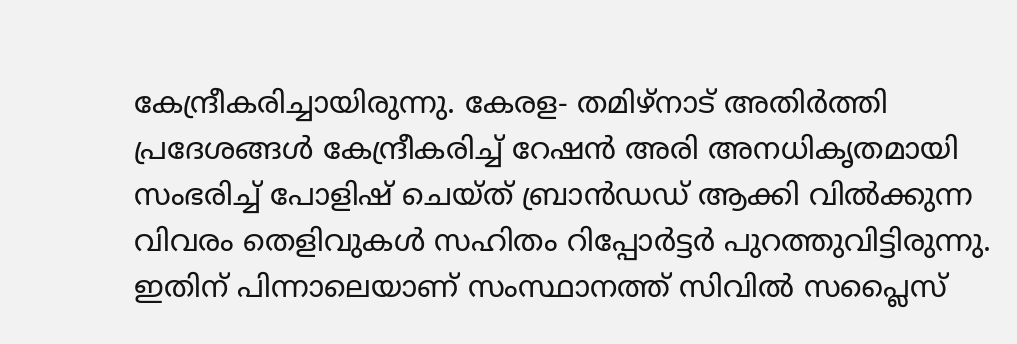കേന്ദ്രീകരിച്ചായിരുന്നു. കേരള- തമിഴ്‌നാട് അതിര്‍ത്തി പ്രദേശങ്ങള്‍ കേന്ദ്രീകരിച്ച് റേഷന്‍ അരി അനധികൃതമായി സംഭരിച്ച് പോളിഷ് ചെയ്ത് ബ്രാന്‍ഡഡ് ആക്കി വില്‍ക്കുന്ന വിവരം തെളിവുകള്‍ സഹിതം റിപ്പോര്‍ട്ടര്‍ പുറത്തുവിട്ടിരുന്നു. ഇതിന് പിന്നാലെയാണ് സംസ്ഥാനത്ത് സിവില്‍ സപ്ലൈസ്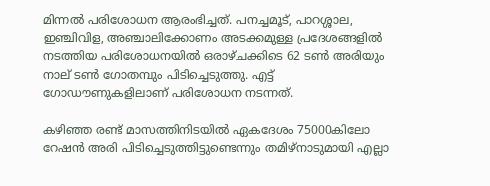മിന്നല്‍ പരിശോധന ആരംഭിച്ചത്. പനച്ചമൂട്, പാറശ്ശാല, ഇഞ്ചിവിള, അഞ്ചാലിക്കോണം അടക്കമുള്ള പ്രദേശങ്ങളില്‍ നടത്തിയ പരിശോധനയില്‍ ഒരാഴ്ചക്കിടെ 62 ടണ്‍ അരിയും നാല് ടണ്‍ ഗോതമ്പും പിടിച്ചെടുത്തു. എട്ട് ഗോഡൗണുകളിലാണ് പരിശോധന നടന്നത്.

കഴിഞ്ഞ രണ്ട് മാസത്തിനിടയില്‍ ഏകദേശം 75000കിലോ റേഷന്‍ അരി പിടിച്ചെടുത്തിട്ടുണ്ടെന്നും തമിഴ്‌നാടുമായി എല്ലാ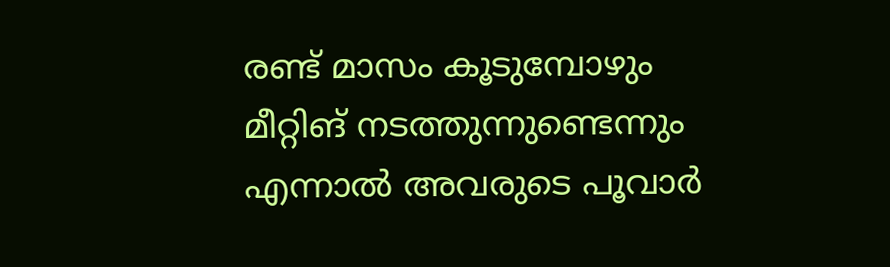രണ്ട് മാസം കൂടുമ്പോഴും മീറ്റിങ് നടത്തുന്നുണ്ടെന്നും എന്നാല്‍ അവരുടെ പൂവാര്‍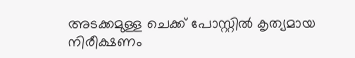അടക്കമുള്ള ചെക്ക് പോസ്റ്റില്‍ കൃത്യമായ നിരീക്ഷണം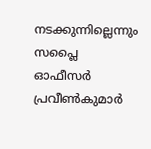നടക്കുന്നില്ലെന്നും സപ്ലൈ ഓഫീസര്‍ പ്രവീണ്‍കുമാര്‍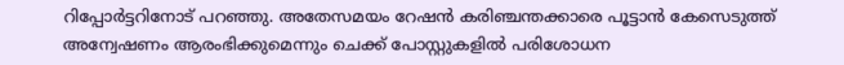റിപ്പോര്‍ട്ടറിനോട് പറഞ്ഞു. അതേസമയം റേഷന്‍ കരിഞ്ചന്തക്കാരെ പൂട്ടാന്‍ കേസെടുത്ത് അന്വേഷണം ആരംഭിക്കുമെന്നും ചെക്ക് പോസ്റ്റുകളില്‍ പരിശോധന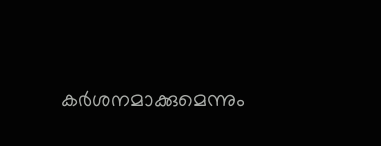കര്‍ശനമാക്കുമെന്നും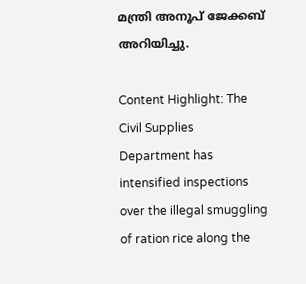മന്ത്രി അനൂപ് ജേക്കബ് അറിയിച്ചു.

Content Highlight: The Civil Supplies Department has intensified inspections over the illegal smuggling of ration rice along the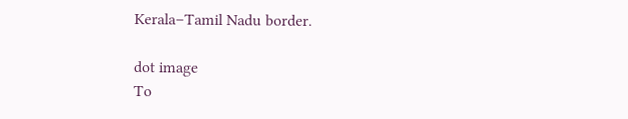Kerala–Tamil Nadu border.

dot image
To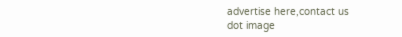advertise here,contact us
dot image